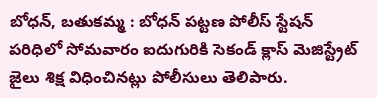బోధన్, బతుకమ్మ : బోధన్ పట్టణ పోలీస్ స్టేషన్ పరిధిలో సోమవారం ఐదుగురికి సెకండ్ క్లాస్ మెజిస్ట్రేట్ జైలు శిక్ష విధించినట్లు పోలీసులు తెలిపారు.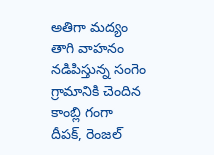అతిగా మద్యం తాగి వాహనం నడిపిస్తున్న సంగెం గ్రామానికి చెందిన కాంబ్లి గంగా దీపక్, రెంజల్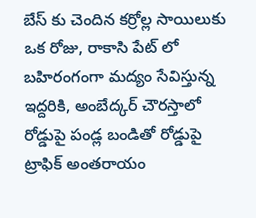బేస్ కు చెందిన కర్రోల్ల సాయిలుకు ఒక రోజు, రాకాసి పేట్ లో బహిరంగంగా మద్యం సేవిస్తున్న ఇద్దరికి, అంబేద్కర్ చౌరస్తాలో రోడ్డుపై పండ్ల బండితో రోడ్డుపై ట్రాఫిక్ అంతరాయం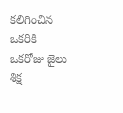కలిగించిన ఒకరికి ఒకరోజు జైలు శిక్ష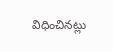విధించినట్లు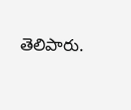తెలిపారు.